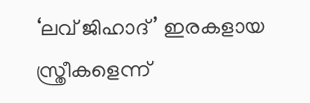‘ലവ് ജിഹാദ്’ ഇരകളായ സ്ത്രീകളെന്ന്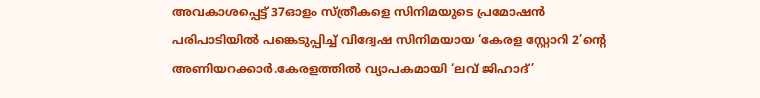അവകാശപ്പെട്ട് 37ഓളം സ്ത്രീകളെ സിനിമയുടെ പ്രമോഷന്‍ പരിപാടിയില്‍ പങ്കെടുപ്പിച്ച്‌ വിദ്വേഷ സിനിമയായ ‘കേരള സ്റ്റോറി 2’ന്റെ അണിയറക്കാര്‍.കേരളത്തില്‍ വ്യാപകമായി ‘ലവ് ജിഹാദ്’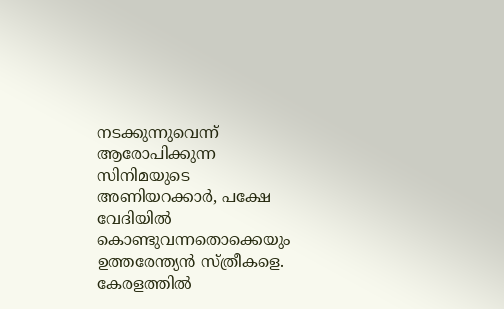നടക്കുന്നുവെന്ന് ആരോപിക്കുന്ന സിനിമയുടെ അണിയറക്കാര്‍, പക്ഷേ വേദിയില്‍ കൊണ്ടുവന്നതൊക്കെയും ഉത്തരേന്ത്യന്‍ സ്ത്രീകളെ. കേരളത്തില്‍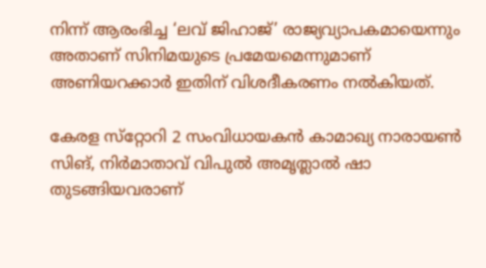നിന്ന് ആരംഭിച്ച ‘ലവ് ജിഹാജ്’ രാജ്യവ്യാപകമായെന്നും അതാണ് സിനിമയുടെ പ്രമേയമെന്നുമാണ് അണിയറക്കാര്‍ ഇതിന് വിശദീകരണം നല്‍കിയത്.

കേരള സ്‌റ്റോറി 2 സംവിധായകന്‍ കാമാഖ്യ നാരായണ്‍ സിങ്, നിര്‍മാതാവ് വിപുല്‍ അമൃത്ലാല്‍ ഷാ തുടങ്ങിയവരാണ്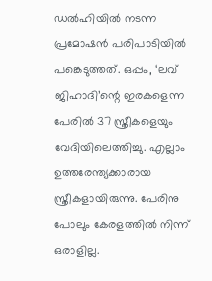ഡല്‍ഹിയില്‍ നടന്ന പ്രമോഷന്‍ പരിപാടിയില്‍ പങ്കെടുത്തത്. ഒപ്പം, ‘ലവ് ജിഹാദി’ന്റെ ഇരകളെന്ന പേരില്‍ 37 സ്ത്രീകളെയും വേദിയിലെത്തിച്ചു. എല്ലാം ഉത്തരേന്ത്യക്കാരായ സ്ത്രീകളായിരുന്നു. പേരിനു പോലും കേരളത്തില്‍ നിന്ന് ഒരാളില്ല.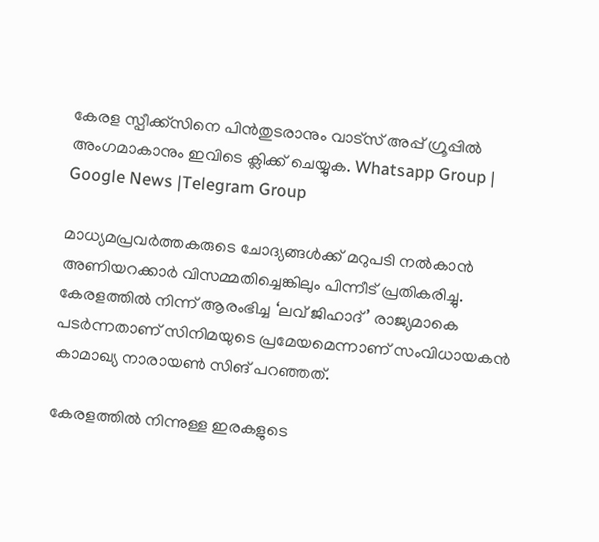കേരള സ്പീക്ക്സിനെ പിൻതുടരാനും വാട്സ് അപ്പ് ഗ്രൂപ്പിൽ അംഗമാകാനും ഇവിടെ ക്ലിക്ക് ചെയ്യുക. Whatsapp Group | Google News |Telegram Group

മാധ്യമപ്രവര്‍ത്തകരുടെ ചോദ്യങ്ങള്‍ക്ക് മറുപടി നല്‍കാന്‍ അണിയറക്കാര്‍ വിസമ്മതിച്ചെങ്കിലും പിന്നീട് പ്രതികരിച്ചു. കേരളത്തില്‍ നിന്ന് ആരംഭിച്ച ‘ലവ് ജിഹാദ്’ രാജ്യമാകെ പടര്‍ന്നതാണ് സിനിമയുടെ പ്രമേയമെന്നാണ് സംവിധായകന്‍ കാമാഖ്യ നാരായണ്‍ സിങ് പറഞ്ഞത്.

കേരളത്തില്‍ നിന്നുള്ള ഇരകളുടെ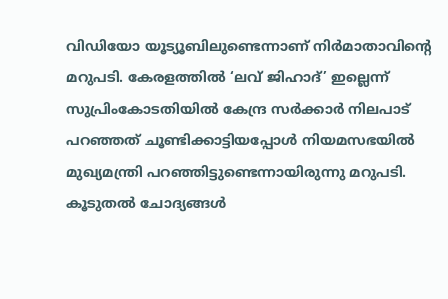വിഡിയോ യൂട്യൂബിലുണ്ടെന്നാണ് നിര്‍മാതാവിന്റെ മറുപടി. കേരളത്തില്‍ ‘ലവ് ജിഹാദ്’ ഇല്ലെന്ന് സുപ്രിംകോടതിയില്‍ കേന്ദ്ര സര്‍ക്കാര്‍ നിലപാട് പറഞ്ഞത് ചൂണ്ടിക്കാട്ടിയപ്പോള്‍ നിയമസഭയില്‍ മുഖ്യമന്ത്രി പറഞ്ഞിട്ടുണ്ടെന്നായിരുന്നു മറുപടി. കൂടുതല്‍ ചോദ്യങ്ങള്‍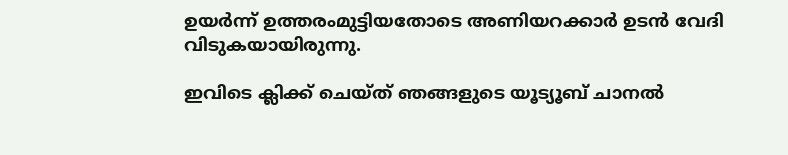ഉയര്‍ന്ന് ഉത്തരംമുട്ടിയതോടെ അണിയറക്കാര്‍ ഉടന്‍ വേദി വിടുകയായിരുന്നു.

ഇവിടെ ക്ലിക്ക് ചെയ്ത് ഞങ്ങളുടെ യൂട്യൂബ് ചാനൽ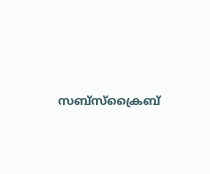സബ്സ്ക്രൈബ്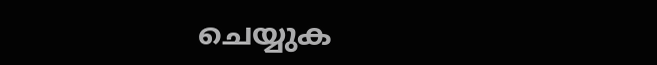ചെയ്യുക